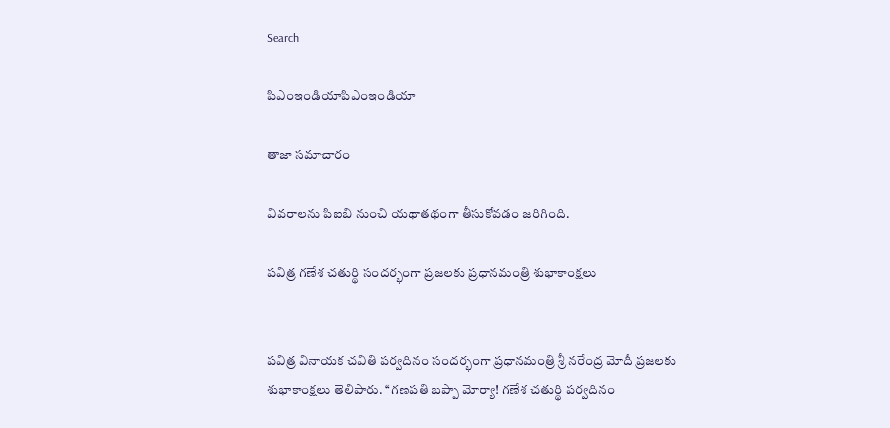Search

పిఎంఇండియాపిఎంఇండియా

తాజా స‌మాచారం

వివరాలను పిఐబి నుంచి యథాతథంగా తీసుకోవడం జరిగింది.

ప‌విత్ర గ‌ణేశ చ‌తుర్థి సంద‌ర్భంగా ప్ర‌జ‌ల‌కు ప్ర‌ధాన‌మంత్రి శుభాకాంక్ష‌లు


ప‌విత్ర వినాయ‌క చ‌వితి ప‌ర్వ‌దినం సంద‌ర్భంగా ప్ర‌ధాన‌మంత్రి శ్రీ న‌రేంద్ర మోదీ ప్ర‌జ‌ల‌కు శుభాకాంక్ష‌లు తెలిపారు. ‘‘గ‌ణ‌ప‌తి బప్పా మోర్యా! గ‌ణేశ చ‌తుర్థి ప‌ర్వ‌దినం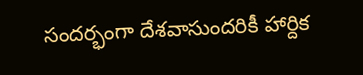సంద‌ర్భంగా దేశవాసుంద‌రికీ హార్దిక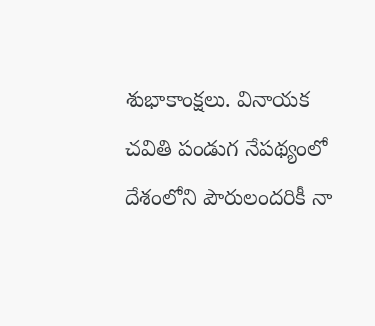శుభాకాంక్ష‌లు. వినాయ‌క చ‌వితి పండుగ నేప‌థ్యంలో దేశంలోని పౌరులంద‌రికీ నా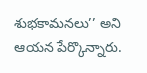శుభ‌కామ‌న‌లు’’ అని ఆయ‌న పేర్కొన్నారు.